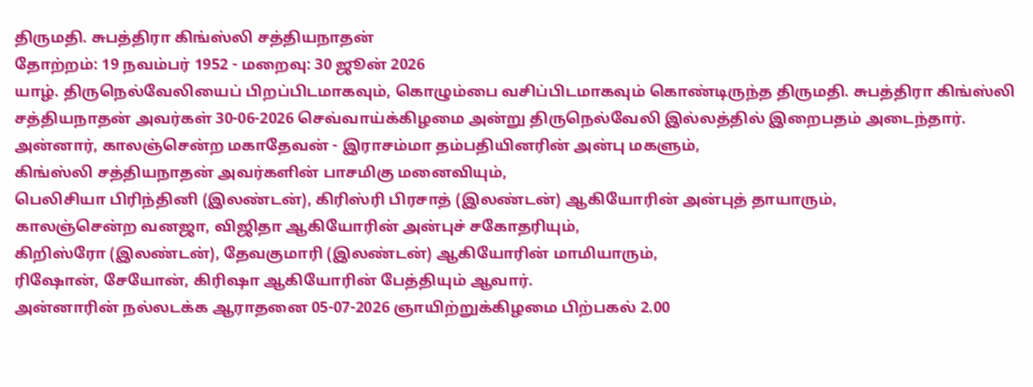திருமதி. சுபத்திரா கிங்ஸ்லி சத்தியநாதன்
தோற்றம்: 19 நவம்பர் 1952 - மறைவு: 30 ஜூன் 2026
யாழ். திருநெல்வேலியைப் பிறப்பிடமாகவும், கொழும்பை வசிப்பிடமாகவும் கொண்டிருந்த திருமதி. சுபத்திரா கிங்ஸ்லி சத்தியநாதன் அவர்கள் 30-06-2026 செவ்வாய்க்கிழமை அன்று திருநெல்வேலி இல்லத்தில் இறைபதம் அடைந்தார்.
அன்னார், காலஞ்சென்ற மகாதேவன் - இராசம்மா தம்பதியினரின் அன்பு மகளும்,
கிங்ஸ்லி சத்தியநாதன் அவர்களின் பாசமிகு மனைவியும்,
பெலிசியா பிரிந்தினி (இலண்டன்), கிரிஸ்ரி பிரசாத் (இலண்டன்) ஆகியோரின் அன்புத் தாயாரும்,
காலஞ்சென்ற வனஜா, விஜிதா ஆகியோரின் அன்புச் சகோதரியும்,
கிறிஸ்ரோ (இலண்டன்), தேவகுமாரி (இலண்டன்) ஆகியோரின் மாமியாரும்,
ரிஷோன், சேயோன், கிரிஷா ஆகியோரின் பேத்தியும் ஆவார்.
அன்னாரின் நல்லடக்க ஆராதனை 05-07-2026 ஞாயிற்றுக்கிழமை பிற்பகல் 2.00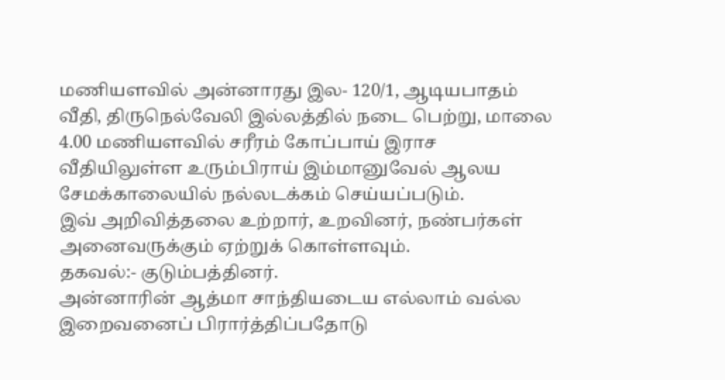மணியளவில் அன்னாரது இல- 120/1, ஆடியபாதம் வீதி, திருநெல்வேலி இல்லத்தில் நடை பெற்று, மாலை 4.00 மணியளவில் சரீரம் கோப்பாய் இராச வீதியிலுள்ள உரும்பிராய் இம்மானுவேல் ஆலய சேமக்காலையில் நல்லடக்கம் செய்யப்படும்.
இவ் அறிவித்தலை உற்றார், உறவினர், நண்பர்கள் அனைவருக்கும் ஏற்றுக் கொள்ளவும்.
தகவல்:- குடும்பத்தினர்.
அன்னாரின் ஆத்மா சாந்தியடைய எல்லாம் வல்ல இறைவனைப் பிரார்த்திப்பதோடு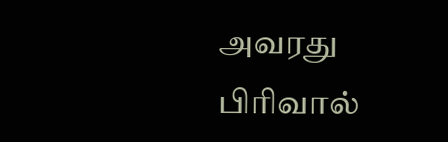அவரது பிரிவால்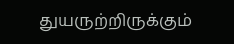துயருற்றிருக்கும்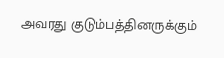அவரது குடும்பத்தினருக்கும்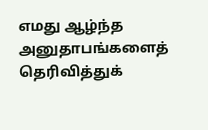எமது ஆழ்ந்த அனுதாபங்களைத் தெரிவித்துக்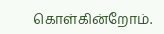கொள்கின்றோம்.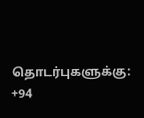தொடர்புகளுக்கு:
+94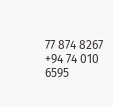77 874 8267
+94 74 010 6595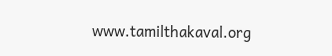www.tamilthakaval.org